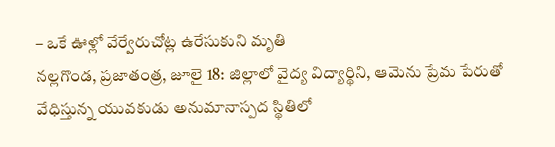– ఒకే ఊళ్లో వేర్వేరుచోట్ల ఉరేసుకుని మృతి
నల్లగొండ, ప్రజాతంత్ర, జూలై 18: జిల్లాలో వైద్య విద్యార్థిని, ఆమెను ప్రేమ పేరుతో వేధిస్తున్న యువకుడు అనుమానాస్పద స్థితిలో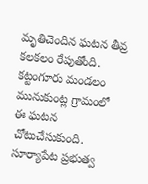మృతిచెందిన ఘటన తీవ్ర కలకలం రేపుతోంది. కట్టంగూరు మండలం మునుకుంట్ల గ్రామంలో ఈ ఘటన చోటుచేసుకుంది. సూర్యాపేట ప్రభుత్వ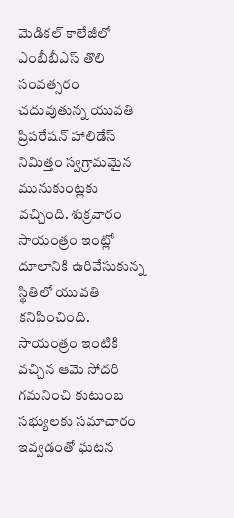మెడికల్ కాలేజీలో ఎంబీబీఎస్ తొలి సంవత్సరం చదువుతున్న యువతి ప్రిపరేషన్ హాలిడేస్ నిమిత్తం స్వగ్రామమైన మునుకుంట్లకు వచ్చింది. శుక్రవారం సాయంత్రం ఇంట్లో దూలానికి ఉరివేసుకున్న స్థితిలో యువతి కనిపించింది. సాయంత్రం ఇంటికి వచ్చిన ఆమె సోదరి గమనించి కుటుంబ సభ్యులకు సమాచారం ఇవ్వడంతో ఘటన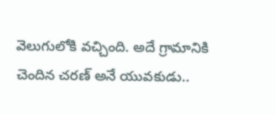వెలుగులోకి వచ్చింది. అదే గ్రామానికి చెందిన చరణ్ అనే యువకుడు..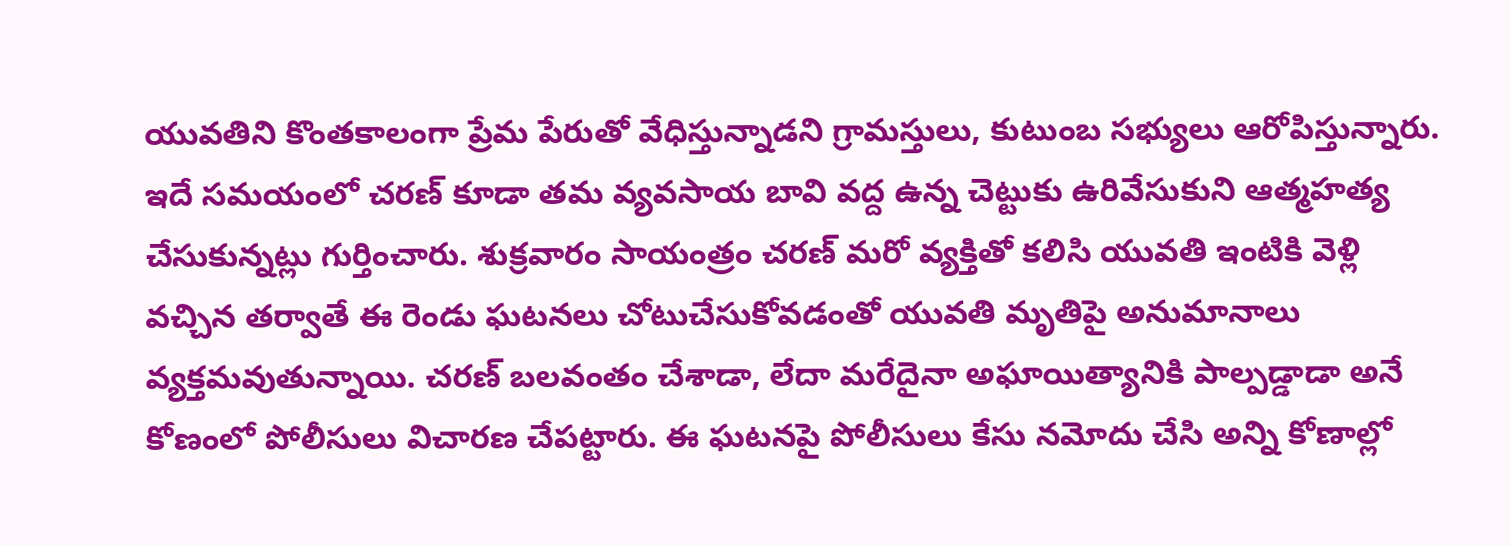యువతిని కొంతకాలంగా ప్రేమ పేరుతో వేధిస్తున్నాడని గ్రామస్తులు, కుటుంబ సభ్యులు ఆరోపిస్తున్నారు. ఇదే సమయంలో చరణ్ కూడా తమ వ్యవసాయ బావి వద్ద ఉన్న చెట్టుకు ఉరివేసుకుని ఆత్మహత్య చేసుకున్నట్లు గుర్తించారు. శుక్రవారం సాయంత్రం చరణ్ మరో వ్యక్తితో కలిసి యువతి ఇంటికి వెళ్లి వచ్చిన తర్వాతే ఈ రెండు ఘటనలు చోటుచేసుకోవడంతో యువతి మృతిపై అనుమానాలు వ్యక్తమవుతున్నాయి. చరణ్ బలవంతం చేశాడా, లేదా మరేదైనా అఘాయిత్యానికి పాల్పడ్డాడా అనే కోణంలో పోలీసులు విచారణ చేపట్టారు. ఈ ఘటనపై పోలీసులు కేసు నమోదు చేసి అన్ని కోణాల్లో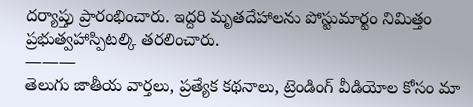దర్యాప్తు ప్రారంభించారు. ఇద్దరి మృతదేహాలను పోస్టుమార్టం నిమిత్తం ప్రభుత్వహాస్పిటల్కి తరలించారు.
———
తెలుగు జాతీయ వార్తలు, ప్రత్యేక కథనాలు, ట్రెండింగ్ వీడియోల కోసం మా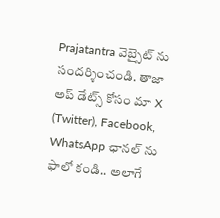Prajatantra వెబ్సైట్ ను సందర్శించండి. తాజా అప్ డేట్స్ కోసం మా X (Twitter), Facebook, WhatsApp ఛానల్ ను ఫాలో కండి.. అలాగే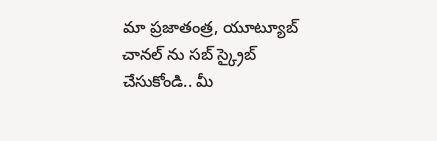మా ప్రజాతంత్ర, యూట్యూబ్ చానల్ ను సబ్ స్క్రైబ్ చేసుకోండి.. మీ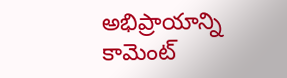అభిప్రాయాన్ని కామెంట్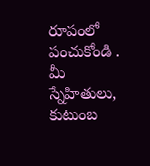రూపంలో పంచుకోండి . మీ స్నేహితులు, కుటుంబ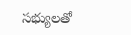సభ్యులతో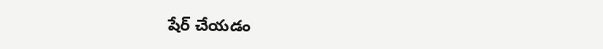షేర్ చేయడం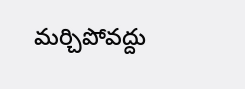మర్చిపోవద్దు